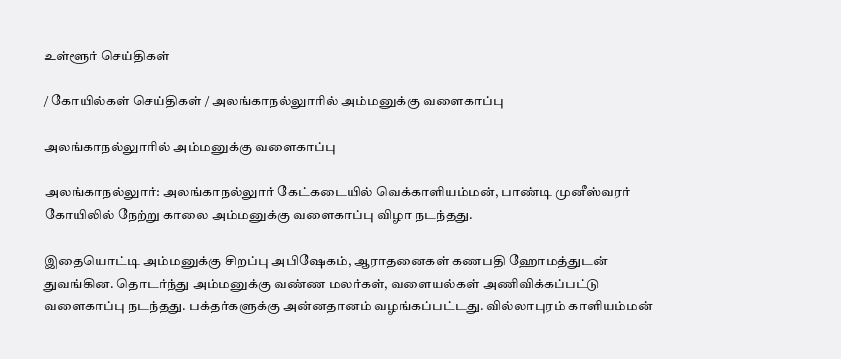உள்ளூர் செய்திகள்

/ கோயில்கள் செய்திகள் / அலங்காநல்லுாரில் அம்மனுக்கு வளைகாப்பு

அலங்காநல்லுாரில் அம்மனுக்கு வளைகாப்பு

அலங்காநல்லுார்: அலங்காநல்லுார் கேட்கடையில் வெக்காளியம்மன், பாண்டி முனீஸ்வரர் கோயிலில் நேற்று காலை அம்மனுக்கு வளைகாப்பு விழா நடந்தது.

இதையொட்டி அம்மனுக்கு சிறப்பு அபிஷேகம், ஆராதனைகள் கணபதி ஹோமத்துடன் துவங்கின. தொடர்ந்து அம்மனுக்கு வண்ண மலர்கள், வளையல்கள் அணிவிக்கப்பட்டு வளைகாப்பு நடந்தது. பக்தர்களுக்கு அன்னதானம் வழங்கப்பட்டது. வில்லாபுரம் காளியம்மன்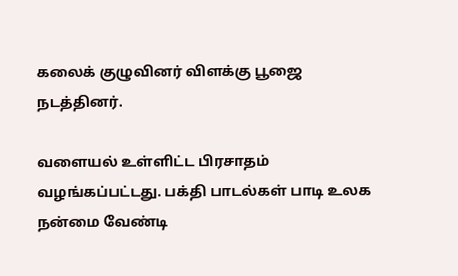கலைக் குழுவினர் விளக்கு பூஜை நடத்தினர்.

வளையல் உள்ளிட்ட பிரசாதம் வழங்கப்பட்டது. பக்தி பாடல்கள் பாடி உலக நன்மை வேண்டி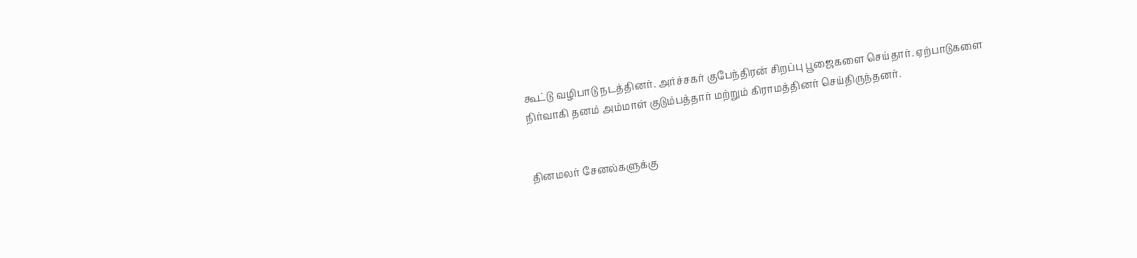கூட்டு வழிபாடு நடத்தினர். அர்ச்சகர் குபேந்திரன் சிறப்பு பூஜைகளை செய்தார். ஏற்பாடுகளை நிர்வாகி தனம் அம்மாள் குடும்பத்தார் மற்றும் கிராமத்தினர் செய்திருந்தனர்.


தினமலர் சேனல்களுக்கு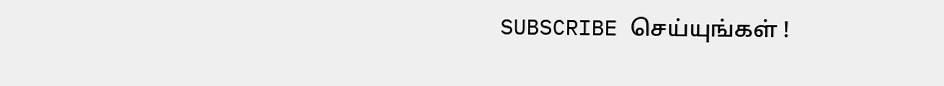SUBSCRIBE செய்யுங்கள் !